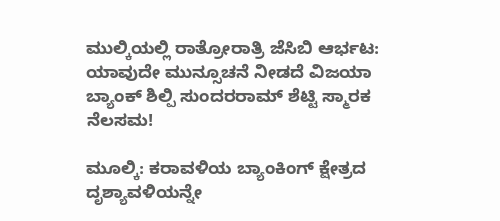ಮುಲ್ಕಿಯಲ್ಲಿ ರಾತ್ರೋರಾತ್ರಿ ಜೆಸಿಬಿ ಆರ್ಭಟ: ಯಾವುದೇ ಮುನ್ಸೂಚನೆ ನೀಡದೆ ವಿಜಯಾ ಬ್ಯಾಂಕ್ ಶಿಲ್ಪಿ ಸುಂದರರಾಮ್ ಶೆಟ್ಟಿ ಸ್ಮಾರಕ ನೆಲಸಮ!

ಮೂಲ್ಕಿ: ಕರಾವಳಿಯ ಬ್ಯಾಂಕಿಂಗ್ ಕ್ಷೇತ್ರದ ದೃಶ್ಯಾವಳಿಯನ್ನೇ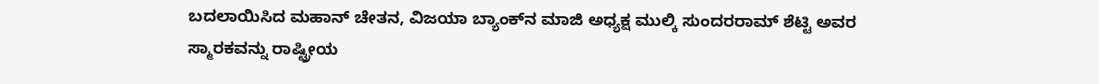ಬದಲಾಯಿಸಿದ ಮಹಾನ್ ಚೇತನ, ವಿಜಯಾ ಬ್ಯಾಂಕ್‌ನ ಮಾಜಿ ಅಧ್ಯಕ್ಷ ಮುಲ್ಕಿ ಸುಂದರರಾಮ್ ಶೆಟ್ಟಿ ಅವರ ಸ್ಮಾರಕವನ್ನು ರಾಷ್ಟ್ರೀಯ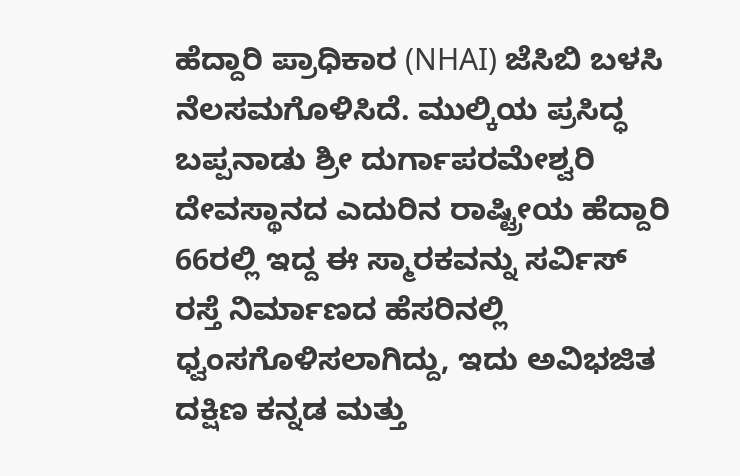ಹೆದ್ದಾರಿ ಪ್ರಾಧಿಕಾರ (NHAI) ಜೆಸಿಬಿ ಬಳಸಿ ನೆಲಸಮಗೊಳಿಸಿದೆ. ಮುಲ್ಕಿಯ ಪ್ರಸಿದ್ಧ ಬಪ್ಪನಾಡು ಶ್ರೀ ದುರ್ಗಾಪರಮೇಶ್ವರಿ ದೇವಸ್ಥಾನದ ಎದುರಿನ ರಾಷ್ಟ್ರೀಯ ಹೆದ್ದಾರಿ 66ರಲ್ಲಿ ಇದ್ದ ಈ ಸ್ಮಾರಕವನ್ನು ಸರ್ವಿಸ್ ರಸ್ತೆ ನಿರ್ಮಾಣದ ಹೆಸರಿನಲ್ಲಿ ಧ್ವಂಸಗೊಳಿಸಲಾಗಿದ್ದು, ಇದು ಅವಿಭಜಿತ ದಕ್ಷಿಣ ಕನ್ನಡ ಮತ್ತು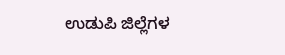ಉಡುಪಿ ಜಿಲ್ಲೆಗಳ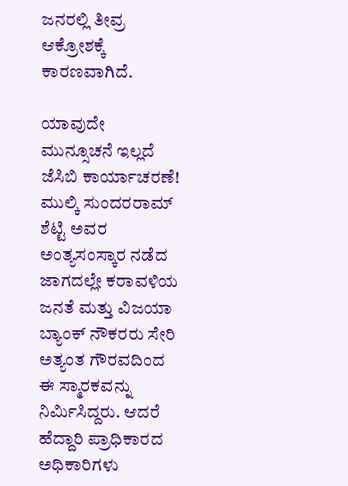ಜನರಲ್ಲಿ ತೀವ್ರ ಆಕ್ರೋಶಕ್ಕೆ ಕಾರಣವಾಗಿದೆ.

ಯಾವುದೇ ಮುನ್ಸೂಚನೆ ಇಲ್ಲದೆ ಜೆಸಿಬಿ ಕಾರ್ಯಾಚರಣೆ!
ಮುಲ್ಕಿ ಸುಂದರರಾಮ್ ಶೆಟ್ಟಿ ಅವರ ಅಂತ್ಯಸಂಸ್ಕಾರ ನಡೆದ ಜಾಗದಲ್ಲೇ ಕರಾವಳಿಯ ಜನತೆ ಮತ್ತು ವಿಜಯಾ ಬ್ಯಾಂಕ್ ನೌಕರರು ಸೇರಿ ಅತ್ಯಂತ ಗೌರವದಿಂದ ಈ ಸ್ಮಾರಕವನ್ನು ನಿರ್ಮಿಸಿದ್ದರು. ಆದರೆ ಹೆದ್ದಾರಿ ಪ್ರಾಧಿಕಾರದ ಅಧಿಕಾರಿಗಳು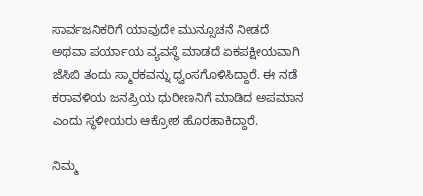ಸಾರ್ವಜನಿಕರಿಗೆ ಯಾವುದೇ ಮುನ್ಸೂಚನೆ ನೀಡದೆ ಅಥವಾ ಪರ್ಯಾಯ ವ್ಯವಸ್ಥೆ ಮಾಡದೆ ಏಕಪಕ್ಷೀಯವಾಗಿ ಜೆಸಿಬಿ ತಂದು ಸ್ಮಾರಕವನ್ನು ಧ್ವಂಸಗೊಳಿಸಿದ್ದಾರೆ. ಈ ನಡೆ ಕರಾವಳಿಯ ಜನಪ್ರಿಯ ಧುರೀಣನಿಗೆ ಮಾಡಿದ ಅಪಮಾನ ಎಂದು ಸ್ಥಳೀಯರು ಆಕ್ರೋಶ ಹೊರಹಾಕಿದ್ದಾರೆ.

ನಿಮ್ಮ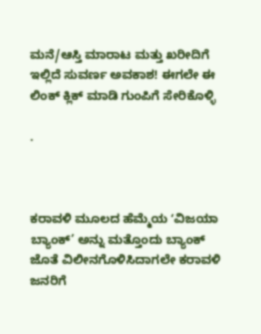ಮನೆ/ಆಸ್ತಿ ಮಾರಾಟ ಮತ್ತು ಖರೀದಿಗೆ ಇಲ್ಲಿದೆ ಸುವರ್ಣ ಅವಕಾಶ! ಈಗಲೇ ಈ ಲಿಂಕ್ ಕ್ಲಿಕ್ ಮಾಡಿ ಗುಂಪಿಗೆ ಸೇರಿಕೊಳ್ಳಿ

.



ಕರಾವಳಿ ಮೂಲದ ಹೆಮ್ಮೆಯ ʻವಿಜಯಾ ಬ್ಯಾಂಕ್’ ಅನ್ನು ಮತ್ತೊಂದು ಬ್ಯಾಂಕ್ ಜೊತೆ ವಿಲೀನಗೊಳಿಸಿದಾಗಲೇ ಕರಾವಳಿ ಜನರಿಗೆ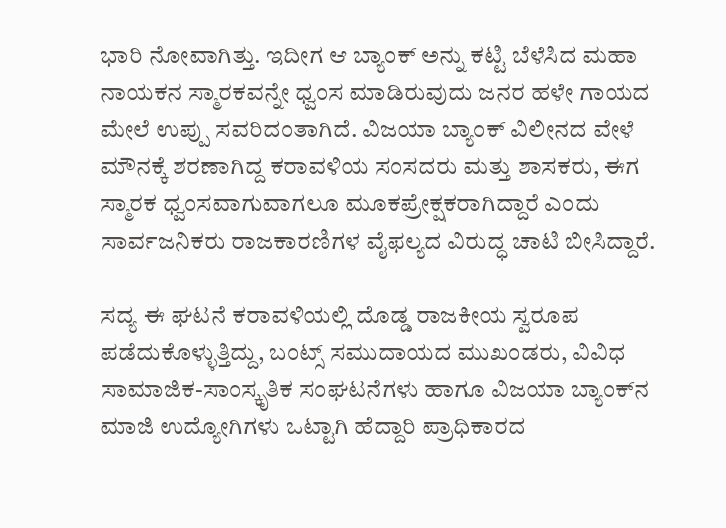ಭಾರಿ ನೋವಾಗಿತ್ತು. ಇದೀಗ ಆ ಬ್ಯಾಂಕ್ ಅನ್ನು ಕಟ್ಟಿ ಬೆಳೆಸಿದ ಮಹಾ ನಾಯಕನ ಸ್ಮಾರಕವನ್ನೇ ಧ್ವಂಸ ಮಾಡಿರುವುದು ಜನರ ಹಳೇ ಗಾಯದ ಮೇಲೆ ಉಪ್ಪು ಸವರಿದಂತಾಗಿದೆ. ವಿಜಯಾ ಬ್ಯಾಂಕ್ ವಿಲೀನದ ವೇಳೆ ಮೌನಕ್ಕೆ ಶರಣಾಗಿದ್ದ ಕರಾವಳಿಯ ಸಂಸದರು ಮತ್ತು ಶಾಸಕರು, ಈಗ ಸ್ಮಾರಕ ಧ್ವಂಸವಾಗುವಾಗಲೂ ಮೂಕಪ್ರೇಕ್ಷಕರಾಗಿದ್ದಾರೆ ಎಂದು ಸಾರ್ವಜನಿಕರು ರಾಜಕಾರಣಿಗಳ ವೈಫಲ್ಯದ ವಿರುದ್ಧ ಚಾಟಿ ಬೀಸಿದ್ದಾರೆ.

ಸದ್ಯ ಈ ಘಟನೆ ಕರಾವಳಿಯಲ್ಲಿ ದೊಡ್ಡ ರಾಜಕೀಯ ಸ್ವರೂಪ ಪಡೆದುಕೊಳ್ಳುತ್ತಿದ್ದು, ಬಂಟ್ಸ್ ಸಮುದಾಯದ ಮುಖಂಡರು, ವಿವಿಧ ಸಾಮಾಜಿಕ-ಸಾಂಸ್ಕೃತಿಕ ಸಂಘಟನೆಗಳು ಹಾಗೂ ವಿಜಯಾ ಬ್ಯಾಂಕ್‌ನ ಮಾಜಿ ಉದ್ಯೋಗಿಗಳು ಒಟ್ಟಾಗಿ ಹೆದ್ದಾರಿ ಪ್ರಾಧಿಕಾರದ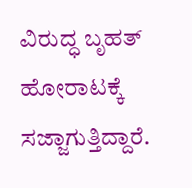ವಿರುದ್ಧ ಬೃಹತ್ ಹೋರಾಟಕ್ಕೆ ಸಜ್ಜಾಗುತ್ತಿದ್ದಾರೆ.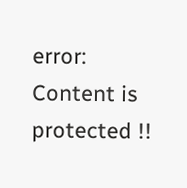error: Content is protected !!